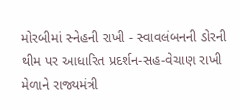મોરબીમાં સ્નેહની રાખી - સ્વાવલંબનની ડોરની થીમ પર આધારિત પ્રદર્શન-સહ-વેચાણ રાખી મેળાને રાજ્યમંત્રી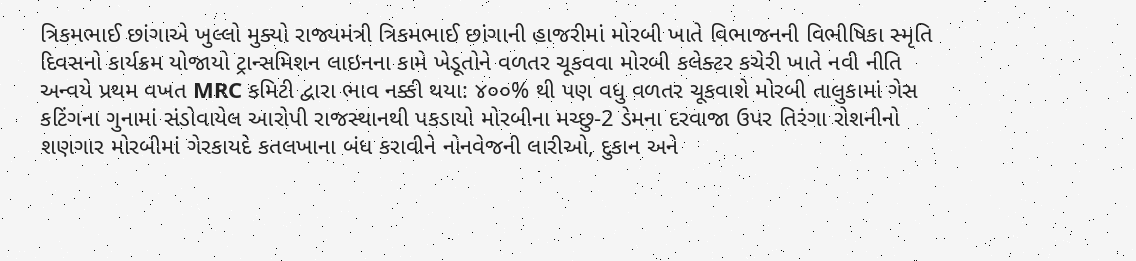ત્રિકમભાઈ છાંગાએ ખુલ્લો મુક્યો રાજ્યમંત્રી ત્રિકમભાઈ છાંગાની હાજરીમાં મોરબી ખાતે વિભાજનની વિભીષિકા સ્મૃતિ દિવસનો કાર્યક્રમ યોજાયો ટ્રાન્સમિશન લાઇનના કામે ખેડૂતોને વળતર ચૂકવવા મોરબી કલેક્ટર કચેરી ખાતે નવી નીતિ અન્વયે પ્રથમ વખત MRC કમિટી દ્વારા ભાવ નક્કી થયા: ૪૦૦% થી પણ વધુ વળતર ચૂકવાશે મોરબી તાલુકામાં ગેસ કટિંગના ગુનામાં સંડોવાયેલ આરોપી રાજસ્થાનથી પકડાયો મોરબીના મચ્છુ-2 ડેમના દરવાજા ઉપર તિરંગા રોશનીનો શણગાર મોરબીમાં ગેરકાયદે કતલખાના બંધ કરાવીને નોનવેજની લારીઓ, દુકાન અને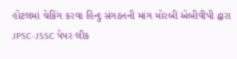હોટલમાં ચેકિંગ કરવા હિન્દુ સંગઠનની માંગ મોરબી એબીવીપી દ્વારા JPSC-JSSC પેપર લીક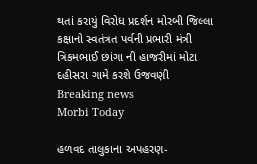થતાં કરાયું વિરોધ પ્રદર્શન મોરબી જિલ્લા કક્ષાનો સ્વતંત્રત પર્વની પ્રભારી મંત્રી ત્રિકમભાઈ છાંગા ની હાજરીમાં મોટા દહીસરા ગામે કરશે ઉજવણી
Breaking news
Morbi Today

હળવદ તાલુકાના અપહરણ-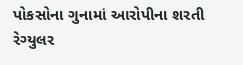પોકસોના ગુનામાં આરોપીના શરતી રેગ્યુલર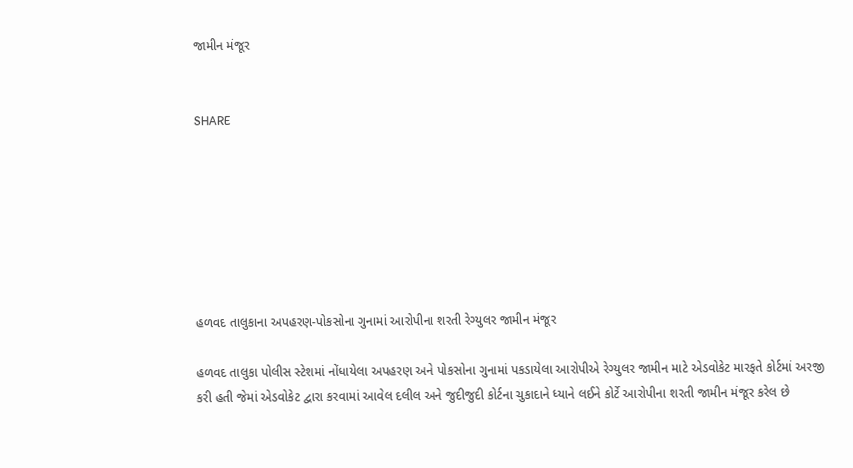જામીન મંજૂર


SHARE







હળવદ તાલુકાના અપહરણ-પોકસોના ગુનામાં આરોપીના શરતી રેગ્યુલર જામીન મંજૂર

હળવદ તાલુકા પોલીસ સ્ટેશમાં નોંધાયેલા અપહરણ અને પોકસોના ગુનામાં પકડાયેલા આરોપીએ રેગ્યુલર જામીન માટે એડવોકેટ મારફતે કોર્ટમાં અરજી કરી હતી જેમાં એડવોકેટ દ્વારા કરવામાં આવેલ દલીલ અને જુદીજુદી કોર્ટના ચુકાદાને ધ્યાને લઈને કોર્ટે આરોપીના શરતી જામીન મંજૂર કરેલ છે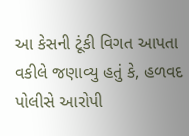આ કેસની ટૂંકી વિગત આપતા વકીલે જણાવ્યુ હતું કે, હળવદ પોલીસે આરોપી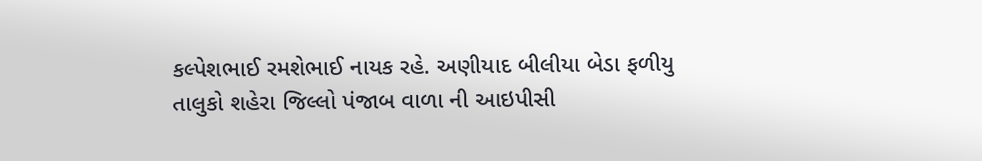કલ્પેશભાઈ રમશેભાઈ નાયક રહે. અણીયાદ બીલીયા બેડા ફળીયુ તાલુકો શહેરા જિલ્લો પંજાબ વાળા ની આઇપીસી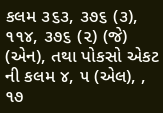કલમ ૩૬૩, ૩૭૬ (૩), ૧૧૪, ૩૭૬ (૨) (જે) (એન), તથા પોકસો એકટ ની કલમ ૪, ૫ (એલ), , ૧૭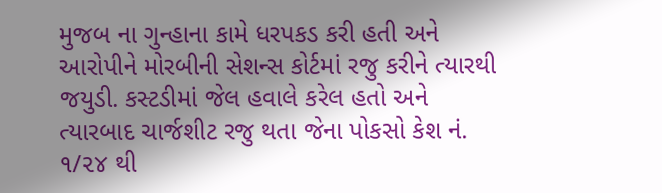મુજબ ના ગુન્હાના કામે ધરપકડ કરી હતી અને આરોપીને મોરબીની સેશન્સ કોર્ટમાં રજુ કરીને ત્યારથી જયુડી. કસ્ટડીમાં જેલ હવાલે કરેલ હતો અને ત્યારબાદ ચાર્જશીટ રજુ થતા જેના પોકસો કેશ નં. ૧/૨૪ થી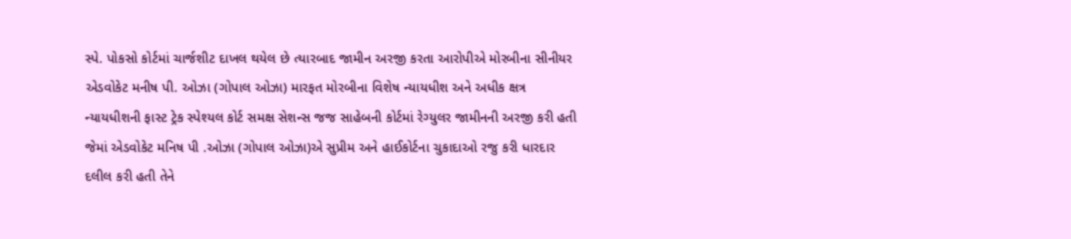સ્પે. પોકસો કોર્ટમાં ચાર્જશીટ દાખલ થયેલ છે ત્યારબાદ જામીન અરજી કરતા આરોપીએ મોરબીના સીનીયર એડવોકેટ મનીષ પી. ઓઝા (ગોપાલ ઓઝા) મારફત મોરબીના વિશેષ ન્યાયધીશ અને અધીક ક્ષત્ર ન્યાયધીશની ફાસ્ટ ટ્રેક સ્પેશ્યલ કોર્ટ સમક્ષ સેશન્સ જજ સાહેબની કોર્ટમાં રેગ્યુલર જામીનની અરજી કરી હતી જેમાં એડવોકેટ મનિષ પી .ઓઝા (ગોપાલ ઓઝા)એ સુપ્રીમ અને હાઈકોર્ટના ચુકાદાઓ રજુ કરી ધારદાર દલીલ કરી હતી તેને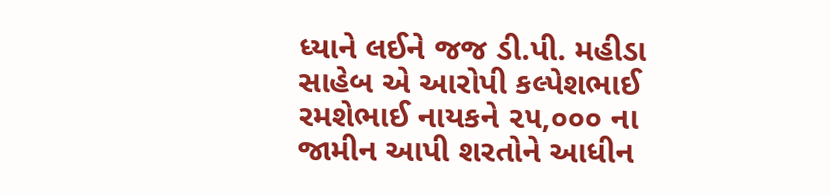ધ્યાને લઈને જજ ડી.પી. મહીડા સાહેબ એ આરોપી કલ્પેશભાઈ રમશેભાઈ નાયકને ૨૫,૦૦૦ ના જામીન આપી શરતોને આધીન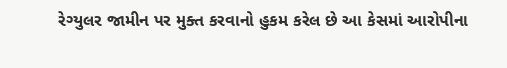રેગ્યુલર જામીન પર મુક્ત કરવાનો હુકમ કરેલ છે આ કેસમાં આરોપીના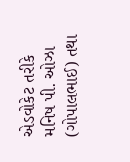એડવોકેટ તરીકે મનિષ પી. ઓઝા (ગોપાલભાઈ) તથા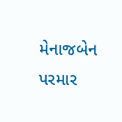મેનાજબેન પરમાર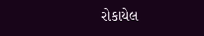રોકાયેલ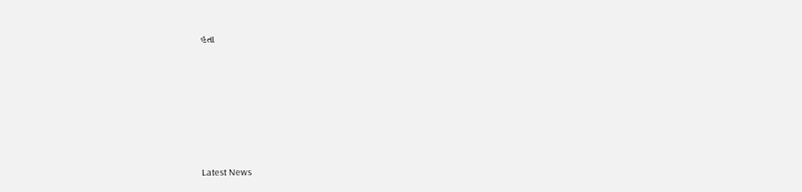હતા






Latest News